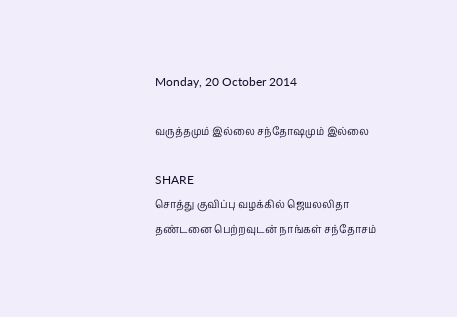Monday, 20 October 2014

வருத்தமும் இல்லை சந்தோஷமும் இல்லை

SHARE
சொத்து குவிப்பு வழக்கில் ஜெயலலிதா  தண்டனை பெற்றவுடன் நாங்கள் சந்தோசம்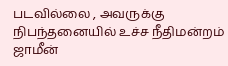படவில்லை , அவருக்கு நிபந்தனையில் உச்ச நீதிமன்றம் ஜாமீன்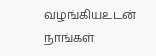வழங்கியஉடன்  நாங்கள்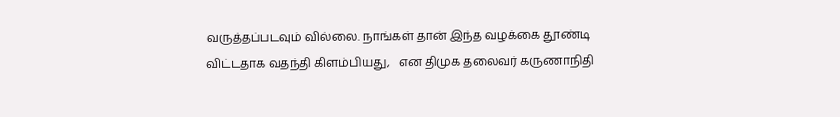வருத்தப்படவும் வில்லை. நாங்கள் தான் இந்த வழக்கை தூண்டி விட்டதாக வதந்தி கிளம்பியது,   என திமுக தலைவர் கருணாநிதி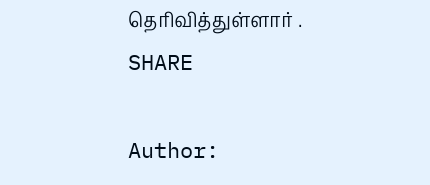தெரிவித்துள்ளார் .
SHARE

Author: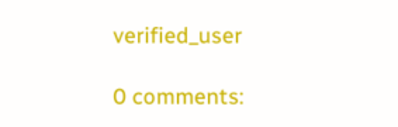verified_user

0 comments: